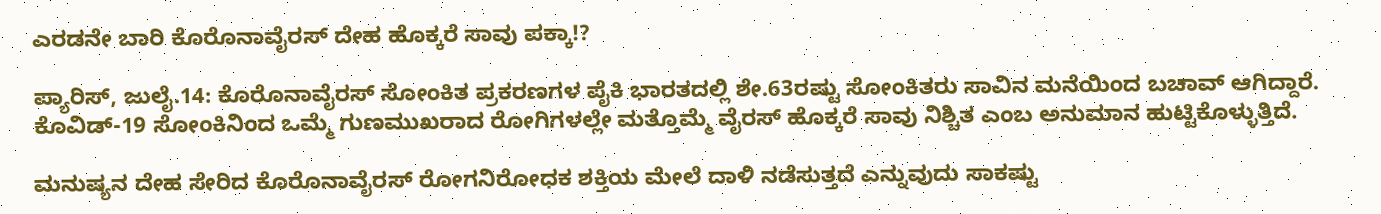ಎರಡನೇ ಬಾರಿ ಕೊರೊನಾವೈರಸ್ ದೇಹ ಹೊಕ್ಕರೆ ಸಾವು ಪಕ್ಕಾ!?

ಪ್ಯಾರಿಸ್, ಜುಲೈ.14: ಕೊರೊನಾವೈರಸ್ ಸೋಂಕಿತ ಪ್ರಕರಣಗಳ ಪೈಕಿ ಭಾರತದಲ್ಲಿ ಶೇ.63ರಷ್ಟು ಸೋಂಕಿತರು ಸಾವಿನ ಮನೆಯಿಂದ ಬಚಾವ್ ಆಗಿದ್ದಾರೆ. ಕೊವಿಡ್-19 ಸೋಂಕಿನಿಂದ ಒಮ್ಮೆ ಗುಣಮುಖರಾದ ರೋಗಿಗಳಲ್ಲೇ ಮತ್ತೊಮ್ಮೆ ವೈರಸ್ ಹೊಕ್ಕರೆ ಸಾವು ನಿಶ್ಚಿತ ಎಂಬ ಅನುಮಾನ ಹುಟ್ಟಿಕೊಳ್ಳುತ್ತಿದೆ.

ಮನುಷ್ಯನ ದೇಹ ಸೇರಿದ ಕೊರೊನಾವೈರಸ್ ರೋಗನಿರೋಧಕ ಶಕ್ತಿಯ ಮೇಲೆ ದಾಳಿ ನಡೆಸುತ್ತದೆ ಎನ್ನುವುದು ಸಾಕಷ್ಟು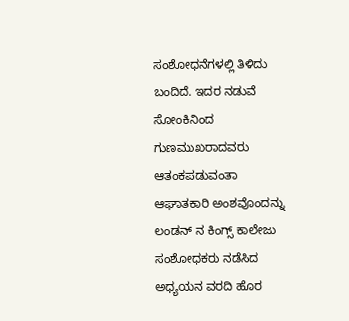ಸಂಶೋಧನೆಗಳಲ್ಲಿ ತಿಳಿದು ಬಂದಿದೆ. ಇದರ ನಡುವೆ ಸೋಂಕಿನಿಂದ ಗುಣಮುಖರಾದವರು ಆತಂಕಪಡುವಂತಾ ಆಘಾತಕಾರಿ ಅಂಶವೊಂದನ್ನು ಲಂಡನ್ ನ ಕಿಂಗ್ಸ್ ಕಾಲೇಜು ಸಂಶೋಧಕರು ನಡೆಸಿದ ಅಧ್ಯಯನ ವರದಿ ಹೊರ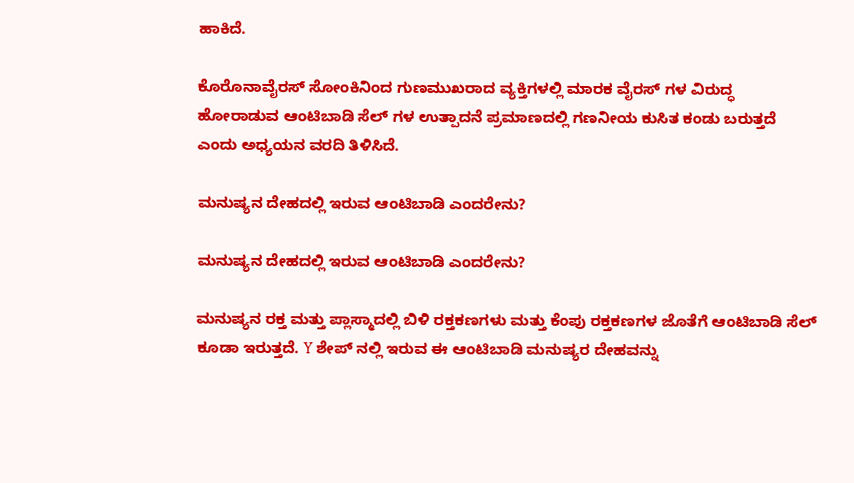ಹಾಕಿದೆ.

ಕೊರೊನಾವೈರಸ್ ಸೋಂಕಿನಿಂದ ಗುಣಮುಖರಾದ ವ್ಯಕ್ತಿಗಳಲ್ಲಿ ಮಾರಕ ವೈರಸ್ ಗಳ ವಿರುದ್ಧ ಹೋರಾಡುವ ಆಂಟಿಬಾಡಿ ಸೆಲ್ ಗಳ ಉತ್ಪಾದನೆ ಪ್ರಮಾಣದಲ್ಲಿ ಗಣನೀಯ ಕುಸಿತ ಕಂಡು ಬರುತ್ತದೆ ಎಂದು ಅಧ್ಯಯನ ವರದಿ ತಿಳಿಸಿದೆ.

ಮನುಷ್ಯನ ದೇಹದಲ್ಲಿ ಇರುವ ಆಂಟಿಬಾಡಿ ಎಂದರೇನು?

ಮನುಷ್ಯನ ದೇಹದಲ್ಲಿ ಇರುವ ಆಂಟಿಬಾಡಿ ಎಂದರೇನು?

ಮನುಷ್ಯನ ರಕ್ತ ಮತ್ತು ಪ್ಲಾಸ್ಮಾದಲ್ಲಿ ಬಿಳಿ ರಕ್ತಕಣಗಳು ಮತ್ತು ಕೆಂಪು ರಕ್ತಕಣಗಳ ಜೊತೆಗೆ ಆಂಟಿಬಾಡಿ ಸೆಲ್ ಕೂಡಾ ಇರುತ್ತದೆ. Y ಶೇಪ್ ನಲ್ಲಿ ಇರುವ ಈ ಆಂಟಿಬಾಡಿ ಮನುಷ್ಯರ ದೇಹವನ್ನು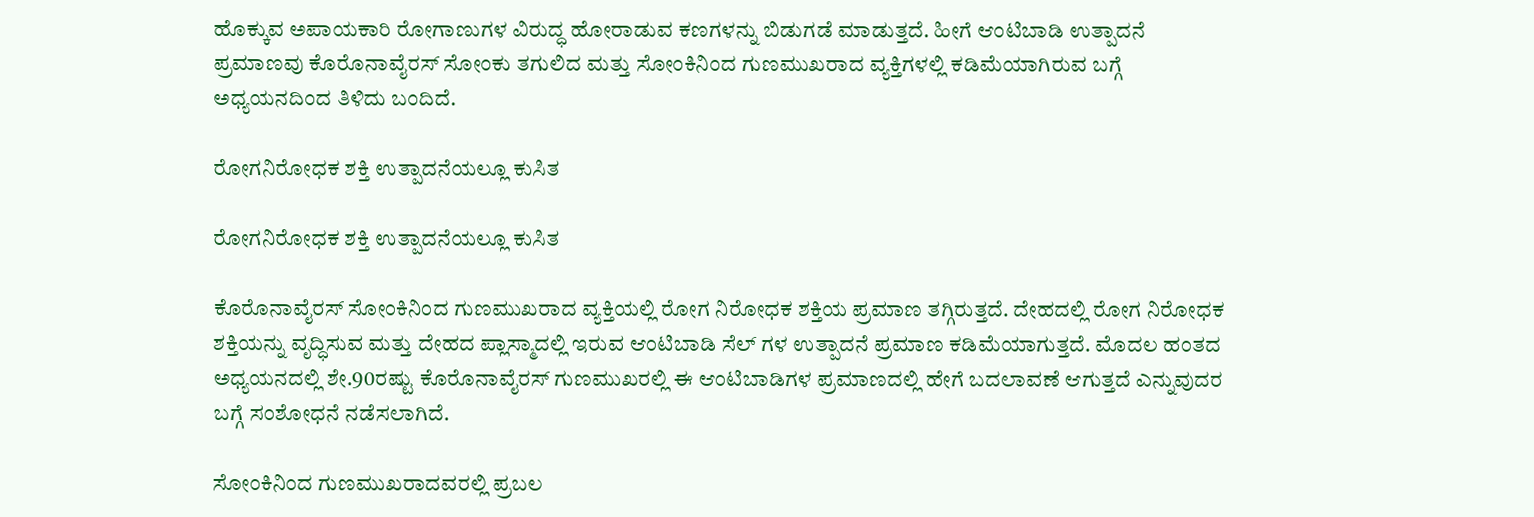ಹೊಕ್ಕುವ ಅಪಾಯಕಾರಿ ರೋಗಾಣುಗಳ ವಿರುದ್ಧ ಹೋರಾಡುವ ಕಣಗಳನ್ನು ಬಿಡುಗಡೆ ಮಾಡುತ್ತದೆ. ಹೀಗೆ ಆಂಟಿಬಾಡಿ ಉತ್ಪಾದನೆ ಪ್ರಮಾಣವು ಕೊರೊನಾವೈರಸ್ ಸೋಂಕು ತಗುಲಿದ ಮತ್ತು ಸೋಂಕಿನಿಂದ ಗುಣಮುಖರಾದ ವ್ಯಕ್ತಿಗಳಲ್ಲಿ ಕಡಿಮೆಯಾಗಿರುವ ಬಗ್ಗೆ ಅಧ್ಯಯನದಿಂದ ತಿಳಿದು ಬಂದಿದೆ.

ರೋಗನಿರೋಧಕ ಶಕ್ತಿ ಉತ್ಪಾದನೆಯಲ್ಲೂ ಕುಸಿತ

ರೋಗನಿರೋಧಕ ಶಕ್ತಿ ಉತ್ಪಾದನೆಯಲ್ಲೂ ಕುಸಿತ

ಕೊರೊನಾವೈರಸ್ ಸೋಂಕಿನಿಂದ ಗುಣಮುಖರಾದ ವ್ಯಕ್ತಿಯಲ್ಲಿ ರೋಗ ನಿರೋಧಕ ಶಕ್ತಿಯ ಪ್ರಮಾಣ ತಗ್ಗಿರುತ್ತದೆ. ದೇಹದಲ್ಲಿ ರೋಗ ನಿರೋಧಕ ಶಕ್ತಿಯನ್ನು ವೃದ್ಧಿಸುವ ಮತ್ತು ದೇಹದ ಪ್ಲಾಸ್ಮಾದಲ್ಲಿ ಇರುವ ಆಂಟಿಬಾಡಿ ಸೆಲ್ ಗಳ ಉತ್ಪಾದನೆ ಪ್ರಮಾಣ ಕಡಿಮೆಯಾಗುತ್ತದೆ. ಮೊದಲ ಹಂತದ ಅಧ್ಯಯನದಲ್ಲಿ ಶೇ.90ರಷ್ಟು ಕೊರೊನಾವೈರಸ್ ಗುಣಮುಖರಲ್ಲಿ ಈ ಆಂಟಿಬಾಡಿಗಳ ಪ್ರಮಾಣದಲ್ಲಿ ಹೇಗೆ ಬದಲಾವಣೆ ಆಗುತ್ತದೆ ಎನ್ನುವುದರ ಬಗ್ಗೆ ಸಂಶೋಧನೆ ನಡೆಸಲಾಗಿದೆ.

ಸೋಂಕಿನಿಂದ ಗುಣಮುಖರಾದವರಲ್ಲಿ ಪ್ರಬಲ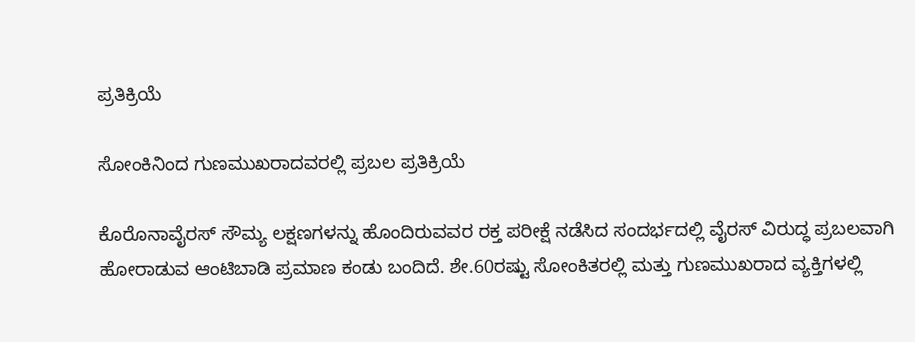ಪ್ರತಿಕ್ರಿಯೆ

ಸೋಂಕಿನಿಂದ ಗುಣಮುಖರಾದವರಲ್ಲಿ ಪ್ರಬಲ ಪ್ರತಿಕ್ರಿಯೆ

ಕೊರೊನಾವೈರಸ್ ಸೌಮ್ಯ ಲಕ್ಷಣಗಳನ್ನು ಹೊಂದಿರುವವರ ರಕ್ತ ಪರೀಕ್ಷೆ ನಡೆಸಿದ ಸಂದರ್ಭದಲ್ಲಿ ವೈರಸ್ ವಿರುದ್ಧ ಪ್ರಬಲವಾಗಿ ಹೋರಾಡುವ ಆಂಟಿಬಾಡಿ ಪ್ರಮಾಣ ಕಂಡು ಬಂದಿದೆ. ಶೇ.60ರಷ್ಟು ಸೋಂಕಿತರಲ್ಲಿ ಮತ್ತು ಗುಣಮುಖರಾದ ವ್ಯಕ್ತಿಗಳಲ್ಲಿ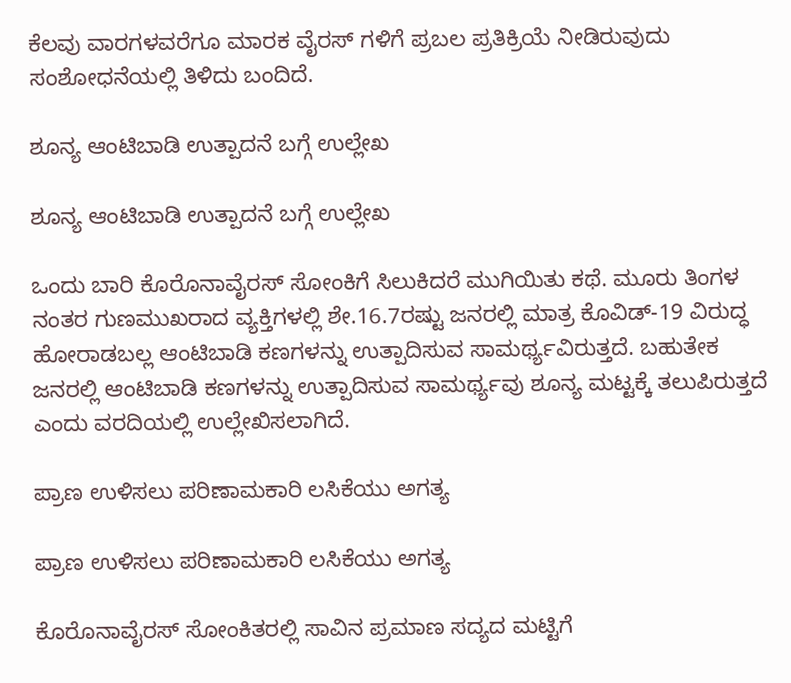ಕೆಲವು ವಾರಗಳವರೆಗೂ ಮಾರಕ ವೈರಸ್ ಗಳಿಗೆ ಪ್ರಬಲ ಪ್ರತಿಕ್ರಿಯೆ ನೀಡಿರುವುದು ಸಂಶೋಧನೆಯಲ್ಲಿ ತಿಳಿದು ಬಂದಿದೆ.

ಶೂನ್ಯ ಆಂಟಿಬಾಡಿ ಉತ್ಪಾದನೆ ಬಗ್ಗೆ ಉಲ್ಲೇಖ

ಶೂನ್ಯ ಆಂಟಿಬಾಡಿ ಉತ್ಪಾದನೆ ಬಗ್ಗೆ ಉಲ್ಲೇಖ

ಒಂದು ಬಾರಿ ಕೊರೊನಾವೈರಸ್ ಸೋಂಕಿಗೆ ಸಿಲುಕಿದರೆ ಮುಗಿಯಿತು ಕಥೆ. ಮೂರು ತಿಂಗಳ ನಂತರ ಗುಣಮುಖರಾದ ವ್ಯಕ್ತಿಗಳಲ್ಲಿ ಶೇ.16.7ರಷ್ಟು ಜನರಲ್ಲಿ ಮಾತ್ರ ಕೊವಿಡ್-19 ವಿರುದ್ಧ ಹೋರಾಡಬಲ್ಲ ಆಂಟಿಬಾಡಿ ಕಣಗಳನ್ನು ಉತ್ಪಾದಿಸುವ ಸಾಮರ್ಥ್ಯವಿರುತ್ತದೆ. ಬಹುತೇಕ ಜನರಲ್ಲಿ ಆಂಟಿಬಾಡಿ ಕಣಗಳನ್ನು ಉತ್ಪಾದಿಸುವ ಸಾಮರ್ಥ್ಯವು ಶೂನ್ಯ ಮಟ್ಟಕ್ಕೆ ತಲುಪಿರುತ್ತದೆ ಎಂದು ವರದಿಯಲ್ಲಿ ಉಲ್ಲೇಖಿಸಲಾಗಿದೆ.

ಪ್ರಾಣ ಉಳಿಸಲು ಪರಿಣಾಮಕಾರಿ ಲಸಿಕೆಯು ಅಗತ್ಯ

ಪ್ರಾಣ ಉಳಿಸಲು ಪರಿಣಾಮಕಾರಿ ಲಸಿಕೆಯು ಅಗತ್ಯ

ಕೊರೊನಾವೈರಸ್ ಸೋಂಕಿತರಲ್ಲಿ ಸಾವಿನ ಪ್ರಮಾಣ ಸದ್ಯದ ಮಟ್ಟಿಗೆ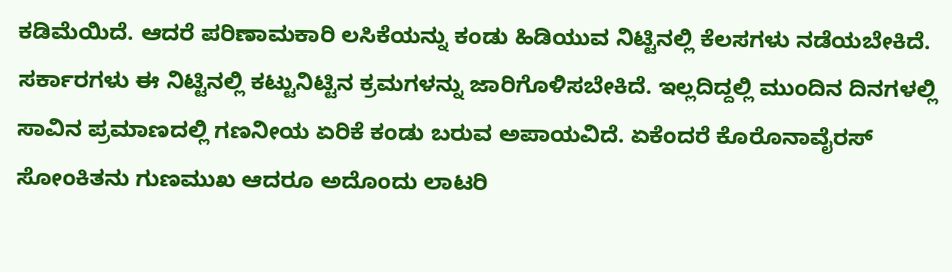ಕಡಿಮೆಯಿದೆ. ಆದರೆ ಪರಿಣಾಮಕಾರಿ ಲಸಿಕೆಯನ್ನು ಕಂಡು ಹಿಡಿಯುವ ನಿಟ್ಟಿನಲ್ಲಿ ಕೆಲಸಗಳು ನಡೆಯಬೇಕಿದೆ. ಸರ್ಕಾರಗಳು ಈ ನಿಟ್ಟಿನಲ್ಲಿ ಕಟ್ಟುನಿಟ್ಟಿನ ಕ್ರಮಗಳನ್ನು ಜಾರಿಗೊಳಿಸಬೇಕಿದೆ. ಇಲ್ಲದಿದ್ದಲ್ಲಿ ಮುಂದಿನ ದಿನಗಳಲ್ಲಿ ಸಾವಿನ ಪ್ರಮಾಣದಲ್ಲಿ ಗಣನೀಯ ಏರಿಕೆ ಕಂಡು ಬರುವ ಅಪಾಯವಿದೆ. ಏಕೆಂದರೆ ಕೊರೊನಾವೈರಸ್ ಸೋಂಕಿತನು ಗುಣಮುಖ ಆದರೂ ಅದೊಂದು ಲಾಟರಿ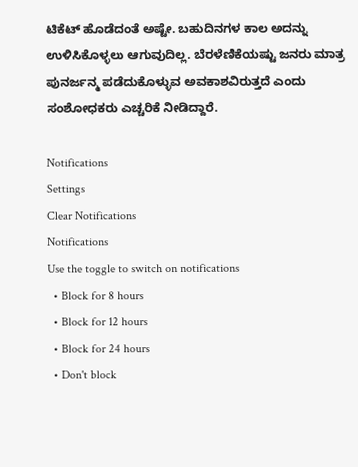ಟಿಕೆಟ್ ಹೊಡೆದಂತೆ ಅಷ್ಟೇ. ಬಹುದಿನಗಳ ಕಾಲ ಅದನ್ನು ಉಳಿಸಿಕೊಳ್ಳಲು ಆಗುವುದಿಲ್ಲ. ಬೆರಳೆಣಿಕೆಯಷ್ಟು ಜನರು ಮಾತ್ರ ಪುನರ್ಜನ್ಮ ಪಡೆದುಕೊಳ್ಳುವ ಅವಕಾಶವಿರುತ್ತದೆ ಎಂದು ಸಂಶೋಧಕರು ಎಚ್ಚರಿಕೆ ನೀಡಿದ್ದಾರೆ.

Notifications
Settings
Clear Notifications
Notifications
Use the toggle to switch on notifications
  • Block for 8 hours
  • Block for 12 hours
  • Block for 24 hours
  • Don't block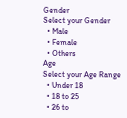Gender
Select your Gender
  • Male
  • Female
  • Others
Age
Select your Age Range
  • Under 18
  • 18 to 25
  • 26 to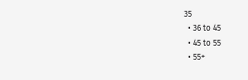35
  • 36 to 45
  • 45 to 55
  • 55+